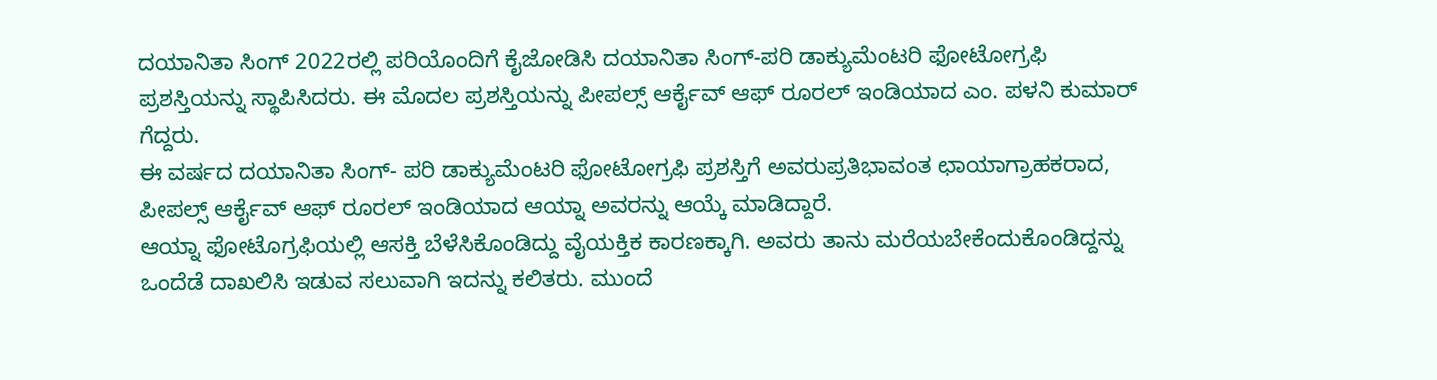ದಯಾನಿತಾ ಸಿಂಗ್ 2022ರಲ್ಲಿ ಪರಿಯೊಂದಿಗೆ ಕೈಜೋಡಿಸಿ ದಯಾನಿತಾ ಸಿಂಗ್-ಪರಿ ಡಾಕ್ಯುಮೆಂಟರಿ ಫೋಟೋಗ್ರಫಿ ಪ್ರಶಸ್ತಿಯನ್ನು ಸ್ಥಾಪಿಸಿದರು. ಈ ಮೊದಲ ಪ್ರಶಸ್ತಿಯನ್ನು ಪೀಪಲ್ಸ್ ಆರ್ಕೈವ್ ಆಫ್ ರೂರಲ್ ಇಂಡಿಯಾದ ಎಂ. ಪಳನಿ ಕುಮಾರ್ ಗೆದ್ದರು.
ಈ ವರ್ಷದ ದಯಾನಿತಾ ಸಿಂಗ್- ಪರಿ ಡಾಕ್ಯುಮೆಂಟರಿ ಫೋಟೋಗ್ರಫಿ ಪ್ರಶಸ್ತಿಗೆ ಅವರುಪ್ರತಿಭಾವಂತ ಛಾಯಾಗ್ರಾಹಕರಾದ, ಪೀಪಲ್ಸ್ ಆರ್ಕೈವ್ ಆಫ್ ರೂರಲ್ ಇಂಡಿಯಾದ ಆಯ್ನಾ ಅವರನ್ನು ಆಯ್ಕೆ ಮಾಡಿದ್ದಾರೆ.
ಆಯ್ನಾ ಫೋಟೊಗ್ರಫಿಯಲ್ಲಿ ಆಸಕ್ತಿ ಬೆಳೆಸಿಕೊಂಡಿದ್ದು ವೈಯಕ್ತಿಕ ಕಾರಣಕ್ಕಾಗಿ. ಅವರು ತಾನು ಮರೆಯಬೇಕೆಂದುಕೊಂಡಿದ್ದನ್ನು ಒಂದೆಡೆ ದಾಖಲಿಸಿ ಇಡುವ ಸಲುವಾಗಿ ಇದನ್ನು ಕಲಿತರು. ಮುಂದೆ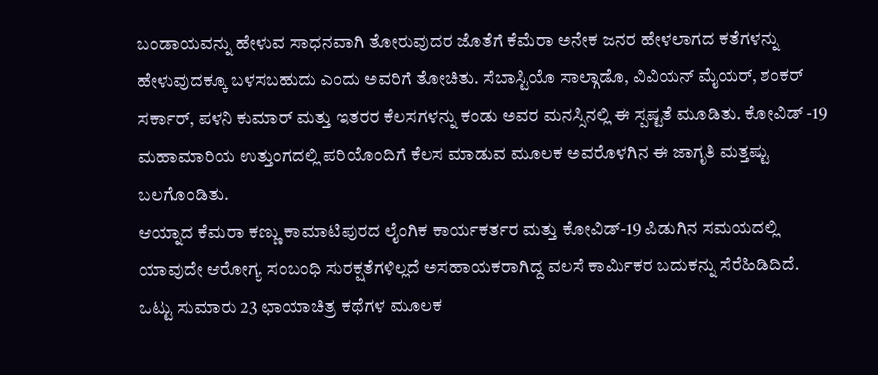ಬಂಡಾಯವನ್ನು ಹೇಳುವ ಸಾಧನವಾಗಿ ತೋರುವುದರ ಜೊತೆಗೆ ಕೆಮೆರಾ ಅನೇಕ ಜನರ ಹೇಳಲಾಗದ ಕತೆಗಳನ್ನು ಹೇಳುವುದಕ್ಕೂ ಬಳಸಬಹುದು ಎಂದು ಅವರಿಗೆ ತೋಚಿತು. ಸೆಬಾಸ್ಟಿಯೊ ಸಾಲ್ಗಾಡೊ, ವಿವಿಯನ್ ಮೈಯರ್, ಶಂಕರ್ ಸರ್ಕಾರ್, ಪಳನಿ ಕುಮಾರ್ ಮತ್ತು ಇತರರ ಕೆಲಸಗಳನ್ನು ಕಂಡು ಅವರ ಮನಸ್ಸಿನಲ್ಲಿ ಈ ಸ್ಪಷ್ಟತೆ ಮೂಡಿತು. ಕೋವಿಡ್ -19 ಮಹಾಮಾರಿಯ ಉತ್ತುಂಗದಲ್ಲಿ ಪರಿಯೊಂದಿಗೆ ಕೆಲಸ ಮಾಡುವ ಮೂಲಕ ಅವರೊಳಗಿನ ಈ ಜಾಗೃತಿ ಮತ್ತಷ್ಟು ಬಲಗೊಂಡಿತು.
ಆಯ್ನಾದ ಕೆಮರಾ ಕಣ್ಣು ಕಾಮಾಟಿಪುರದ ಲೈಂಗಿಕ ಕಾರ್ಯಕರ್ತರ ಮತ್ತು ಕೋವಿಡ್-19 ಪಿಡುಗಿನ ಸಮಯದಲ್ಲಿ ಯಾವುದೇ ಆರೋಗ್ಯ ಸಂಬಂಧಿ ಸುರಕ್ಷತೆಗಳಿಲ್ಲದೆ ಅಸಹಾಯಕರಾಗಿದ್ದ ವಲಸೆ ಕಾರ್ಮಿಕರ ಬದುಕನ್ನು ಸೆರೆಹಿಡಿದಿದೆ. ಒಟ್ಟು ಸುಮಾರು 23 ಛಾಯಾಚಿತ್ರ ಕಥೆಗಳ ಮೂಲಕ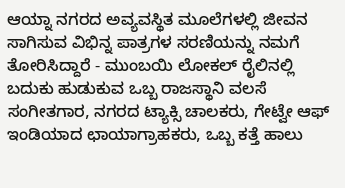ಆಯ್ನಾ ನಗರದ ಅವ್ಯವಸ್ಥಿತ ಮೂಲೆಗಳಲ್ಲಿ ಜೀವನ ಸಾಗಿಸುವ ವಿಭಿನ್ನ ಪಾತ್ರಗಳ ಸರಣಿಯನ್ನು ನಮಗೆ ತೋರಿಸಿದ್ದಾರೆ - ಮುಂಬಯಿ ಲೋಕಲ್ ರೈಲಿನಲ್ಲಿ ಬದುಕು ಹುಡುಕುವ ಒಬ್ಬ ರಾಜಸ್ಥಾನಿ ವಲಸೆ ಸಂಗೀತಗಾರ, ನಗರದ ಟ್ಯಾಕ್ಸಿ ಚಾಲಕರು, ಗೇಟ್ವೇ ಆಫ್ ಇಂಡಿಯಾದ ಛಾಯಾಗ್ರಾಹಕರು, ಒಬ್ಬ ಕತ್ತೆ ಹಾಲು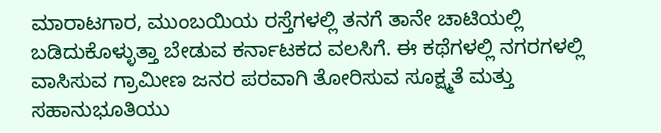ಮಾರಾಟಗಾರ, ಮುಂಬಯಿಯ ರಸ್ತೆಗಳಲ್ಲಿ ತನಗೆ ತಾನೇ ಚಾಟಿಯಲ್ಲಿ ಬಡಿದುಕೊಳ್ಳುತ್ತಾ ಬೇಡುವ ಕರ್ನಾಟಕದ ವಲಸಿಗೆ. ಈ ಕಥೆಗಳಲ್ಲಿ ನಗರಗಳಲ್ಲಿ ವಾಸಿಸುವ ಗ್ರಾಮೀಣ ಜನರ ಪರವಾಗಿ ತೋರಿಸುವ ಸೂಕ್ಷ್ಮತೆ ಮತ್ತು ಸಹಾನುಭೂತಿಯು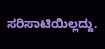ಸರಿಸಾಟಿಯಿಲ್ಲದ್ದು.